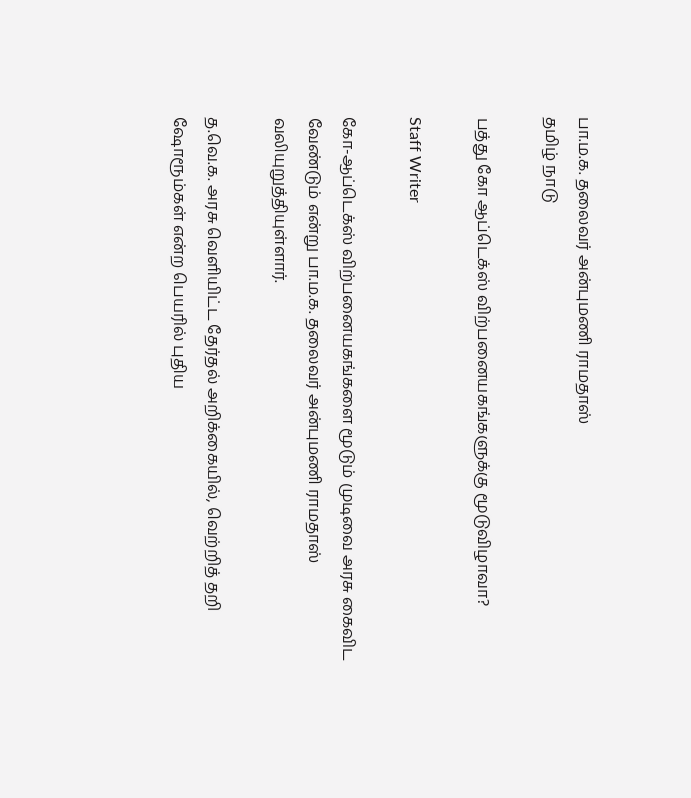பா.ம.க. தலைவர் அன்புமணி ராமதாஸ்
தமிழ் நாடு

பத்து கோ ஆப்டெக்ஸ் விற்பனையகங்களுக்கு மூடுவிழாவா?

Staff Writer

கோ-ஆப்டெக்ஸ் விற்பனையகங்களை மூடும் முடிவை அரசு கைவிட வேண்டும் என்று பா.ம.க. தலைவர் அன்புமணி ராமதாஸ் வலியுறுத்தியுள்ளார்.

த.வெ.க. அரசு வெளியிட்ட தேர்தல் அறிக்கையில், வெற்றித் தறி ஷோரூம்கள் என்ற பெயரில் புதிய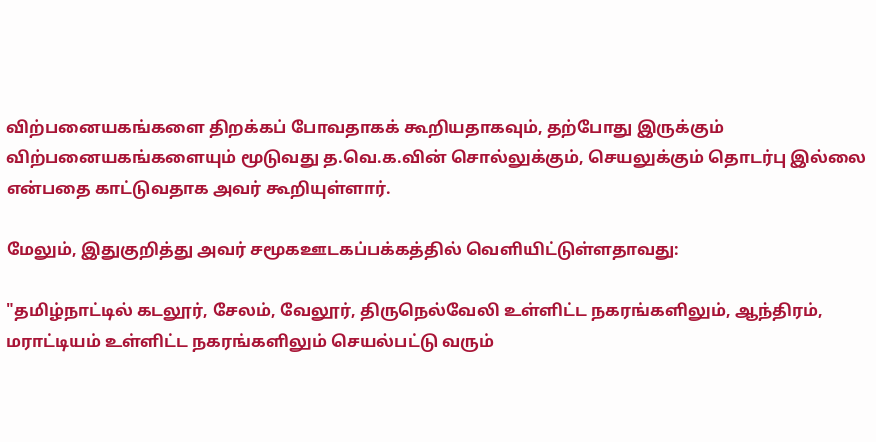விற்பனையகங்களை திறக்கப் போவதாகக் கூறியதாகவும், தற்போது இருக்கும் விற்பனையகங்களையும் மூடுவது த.வெ.க.வின் சொல்லுக்கும், செயலுக்கும் தொடர்பு இல்லை என்பதை காட்டுவதாக அவர் கூறியுள்ளார்.

மேலும், இதுகுறித்து அவர் சமூகஊடகப்பக்கத்தில் வெளியிட்டுள்ளதாவது:

"தமிழ்நாட்டில் கடலூர், சேலம், வேலூர், திருநெல்வேலி உள்ளிட்ட நகரங்களிலும், ஆந்திரம், மராட்டியம் உள்ளிட்ட நகரங்களிலும் செயல்பட்டு வரும்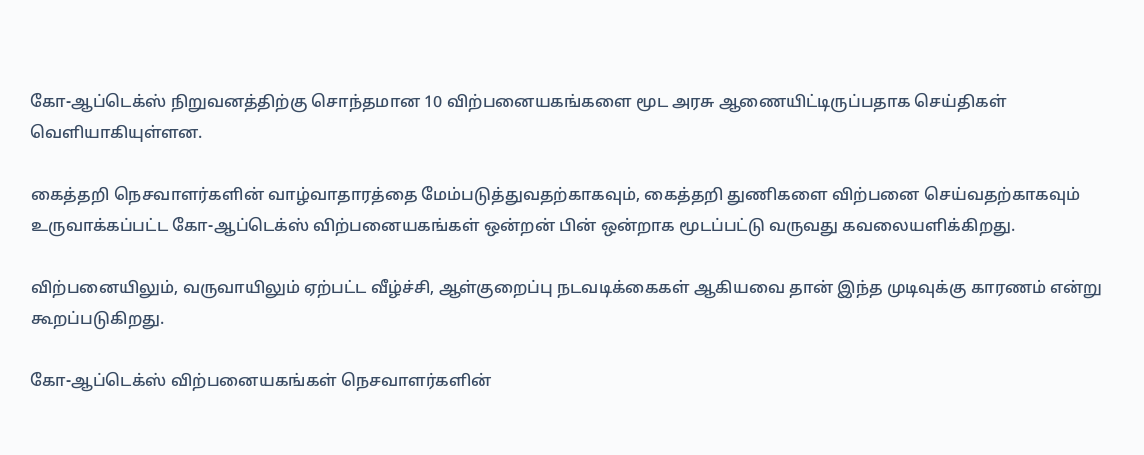கோ-ஆப்டெக்ஸ் நிறுவனத்திற்கு சொந்தமான 10 விற்பனையகங்களை மூட அரசு ஆணையிட்டிருப்பதாக செய்திகள் வெளியாகியுள்ளன.

கைத்தறி நெசவாளர்களின் வாழ்வாதாரத்தை மேம்படுத்துவதற்காகவும், கைத்தறி துணிகளை விற்பனை செய்வதற்காகவும் உருவாக்கப்பட்ட கோ-ஆப்டெக்ஸ் விற்பனையகங்கள் ஒன்றன் பின் ஒன்றாக மூடப்பட்டு வருவது கவலையளிக்கிறது.

விற்பனையிலும், வருவாயிலும் ஏற்பட்ட வீழ்ச்சி, ஆள்குறைப்பு நடவடிக்கைகள் ஆகியவை தான் இந்த முடிவுக்கு காரணம் என்று கூறப்படுகிறது.

கோ-ஆப்டெக்ஸ் விற்பனையகங்கள் நெசவாளர்களின்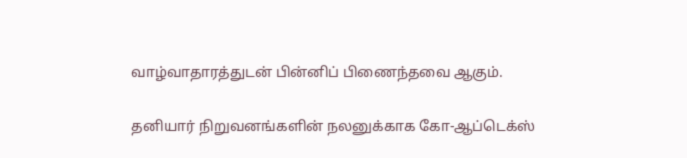வாழ்வாதாரத்துடன் பின்னிப் பிணைந்தவை ஆகும்.

தனியார் நிறுவனங்களின் நலனுக்காக கோ-ஆப்டெக்ஸ்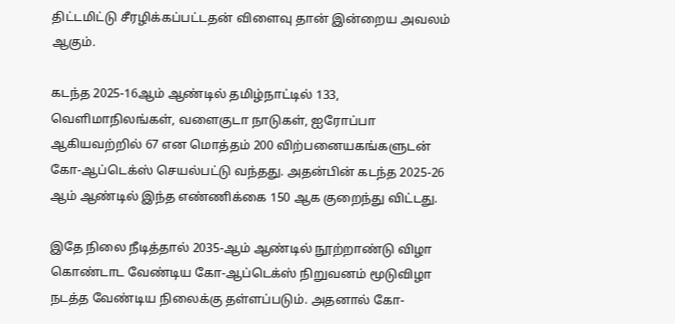திட்டமிட்டு சீரழிக்கப்பட்டதன் விளைவு தான் இன்றைய அவலம் ஆகும்.

கடந்த 2025-16ஆம் ஆண்டில் தமிழ்நாட்டில் 133, வெளிமாநிலங்கள், வளைகுடா நாடுகள், ஐரோப்பா ஆகியவற்றில் 67 என மொத்தம் 200 விற்பனையகங்களுடன் கோ-ஆப்டெக்ஸ் செயல்பட்டு வந்தது. அதன்பின் கடந்த 2025-26 ஆம் ஆண்டில் இந்த எண்ணிக்கை 150 ஆக குறைந்து விட்டது.

இதே நிலை நீடித்தால் 2035-ஆம் ஆண்டில் நூற்றாண்டு விழா கொண்டாட வேண்டிய கோ-ஆப்டெக்ஸ் நிறுவனம் மூடுவிழா நடத்த வேண்டிய நிலைக்கு தள்ளப்படும். அதனால் கோ-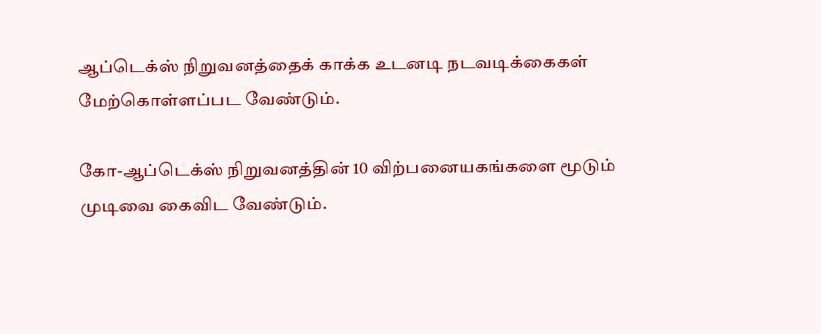ஆப்டெக்ஸ் நிறுவனத்தைக் காக்க உடனடி நடவடிக்கைகள் மேற்கொள்ளப்பட வேண்டும்.

கோ-ஆப்டெக்ஸ் நிறுவனத்தின் 10 விற்பனையகங்களை மூடும் முடிவை கைவிட வேண்டும்.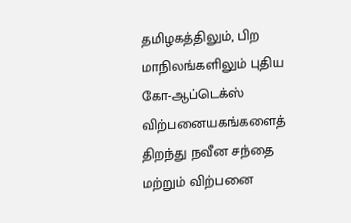தமிழகத்திலும், பிற மாநிலங்களிலும் புதிய கோ-ஆப்டெக்ஸ் விற்பனையகங்களைத் திறந்து நவீன சந்தை மற்றும் விற்பனை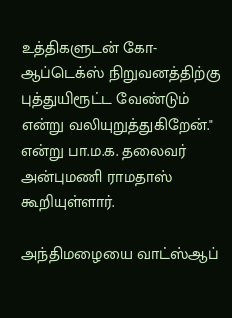உத்திகளுடன் கோ-ஆப்டெக்ஸ் நிறுவனத்திற்கு புத்துயிரூட்ட வேண்டும் என்று வலியுறுத்துகிறேன்." என்று பா.ம.க. தலைவர் அன்புமணி ராமதாஸ் கூறியுள்ளார்.

அந்திமழையை வாட்ஸ்ஆப்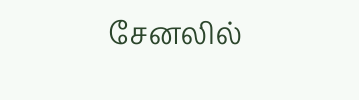சேனலில்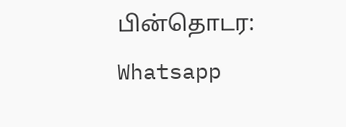பின்தொடர: Whatsapp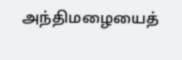அந்திமழையைத்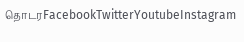தொடரFacebookTwitterYoutubeInstagram